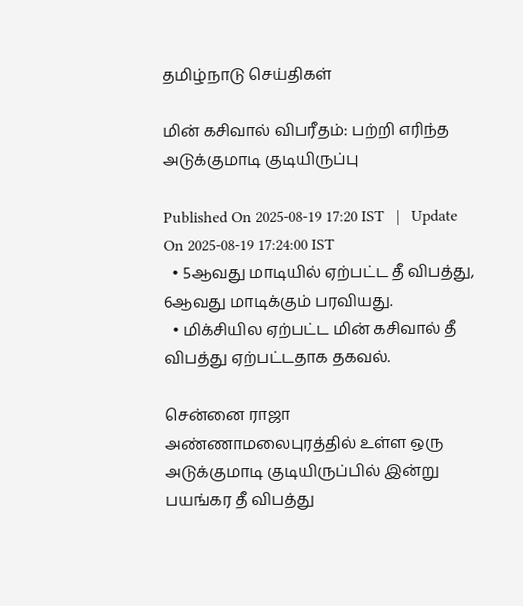தமிழ்நாடு செய்திகள்

மின் கசிவால் விபரீதம்: பற்றி எரிந்த அடுக்குமாடி குடியிருப்பு

Published On 2025-08-19 17:20 IST   |   Update On 2025-08-19 17:24:00 IST
  • 5ஆவது மாடியில் ஏற்பட்ட தீ விபத்து, 6ஆவது மாடிக்கும் பரவியது.
  • மிக்சியில ஏற்பட்ட மின் கசிவால் தீ விபத்து ஏற்பட்டதாக தகவல்.

சென்னை ராஜா அண்ணாமலைபுரத்தில் உள்ள ஒரு அடுக்குமாடி குடியிருப்பில் இன்று பயங்கர தீ விபத்து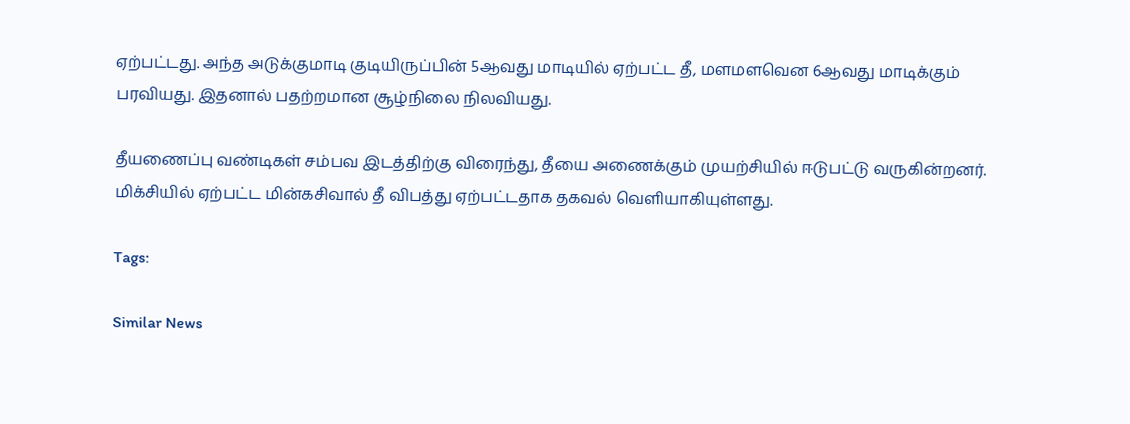ஏற்பட்டது. அந்த அடுக்குமாடி குடியிருப்பின் 5ஆவது மாடியில் ஏற்பட்ட தீ, மளமளவென 6ஆவது மாடிக்கும் பரவியது. இதனால் பதற்றமான சூழ்நிலை நிலவியது.

தீயணைப்பு வண்டிகள் சம்பவ இடத்திற்கு விரைந்து, தீயை அணைக்கும் முயற்சியில் ஈடுபட்டு வருகின்றனர். மிக்சியில் ஏற்பட்ட மின்கசிவால் தீ விபத்து ஏற்பட்டதாக தகவல் வெளியாகியுள்ளது.

Tags:

Similar News